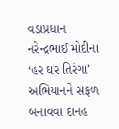વડાપ્રધાન નરેન્દ્રભાઈ મોદીના ‘હર ઘર તિરંગા’ અભિયાનને સફળ બનાવવા દાનહ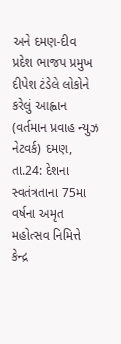અને દમણ-દીવ પ્રદેશ ભાજપ પ્રમુખ દીપેશ ટંડેલે લોકોને કરેલું આહ્વાન
(વર્તમાન પ્રવાહ ન્યુઝ નેટવર્ક) દમણ, તા.24: દેશના સ્વતંત્રતાના 75મા વર્ષના અમૃત મહોત્સવ નિમિત્તે કેન્દ્ર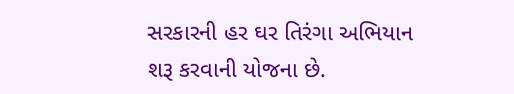સરકારની હર ઘર તિરંગા અભિયાન શરૂ કરવાની યોજના છે.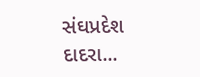સંઘપ્રદેશ દાદરા...